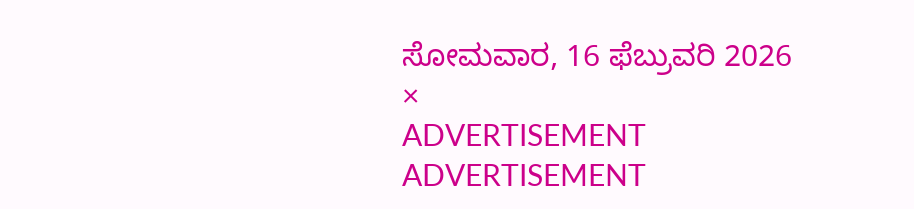ಸೋಮವಾರ, 16 ಫೆಬ್ರುವರಿ 2026
×
ADVERTISEMENT
ADVERTISEMENT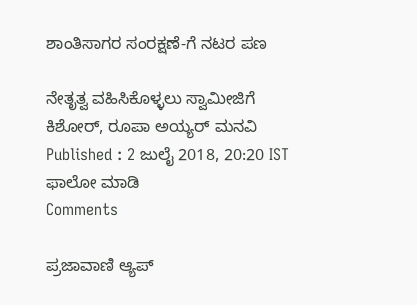ಶಾಂತಿಸಾಗರ ಸಂರಕ್ಷಣೆ-ಗೆ ನಟರ ಪಣ

ನೇತೃತ್ವ ವಹಿಸಿಕೊಳ್ಳಲು ಸ್ವಾಮೀಜಿಗೆ ಕಿಶೋರ್‌, ರೂಪಾ ಅಯ್ಯರ್‌ ಮನವಿ
Published : 2 ಜುಲೈ 2018, 20:20 IST
ಫಾಲೋ ಮಾಡಿ
Comments

ಪ್ರಜಾವಾಣಿ ಆ್ಯಪ್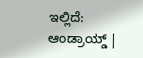ಇಲ್ಲಿದೆ: ಆಂಡ್ರಾಯ್ಡ್ |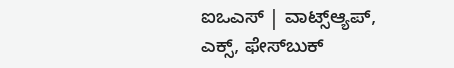ಐಒಎಸ್ | ವಾಟ್ಸ್ಆ್ಯಪ್, ಎಕ್ಸ್, ಫೇಸ್‌ಬುಕ್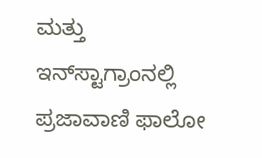ಮತ್ತು ಇನ್‌ಸ್ಟಾಗ್ರಾಂನಲ್ಲಿ ಪ್ರಜಾವಾಣಿ ಫಾಲೋ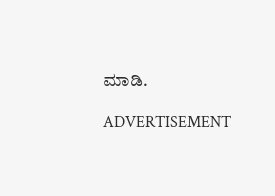ಮಾಡಿ.

ADVERTISEMENT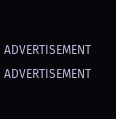ADVERTISEMENT
ADVERTISEMENT